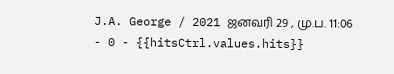J.A. George / 2021 ஜனவரி 29 , மு.ப. 11:06 - 0 - {{hitsCtrl.values.hits}}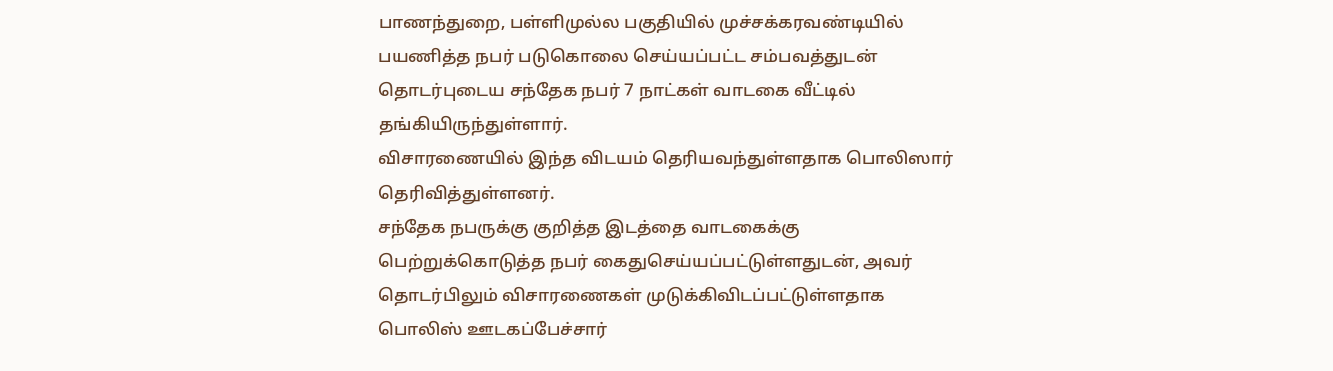பாணந்துறை, பள்ளிமுல்ல பகுதியில் முச்சக்கரவண்டியில் பயணித்த நபர் படுகொலை செய்யப்பட்ட சம்பவத்துடன் தொடர்புடைய சந்தேக நபர் 7 நாட்கள் வாடகை வீட்டில் தங்கியிருந்துள்ளார்.
விசாரணையில் இந்த விடயம் தெரியவந்துள்ளதாக பொலிஸார் தெரிவித்துள்ளனர்.
சந்தேக நபருக்கு குறித்த இடத்தை வாடகைக்கு பெற்றுக்கொடுத்த நபர் கைதுசெய்யப்பட்டுள்ளதுடன், அவர் தொடர்பிலும் விசாரணைகள் முடுக்கிவிடப்பட்டுள்ளதாக பொலிஸ் ஊடகப்பேச்சார்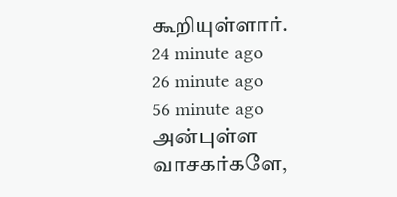கூறியுள்ளார்.
24 minute ago
26 minute ago
56 minute ago
அன்புள்ள வாசகர்களே,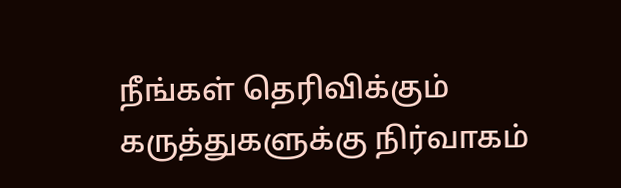நீங்கள் தெரிவிக்கும் கருத்துகளுக்கு நிர்வாகம்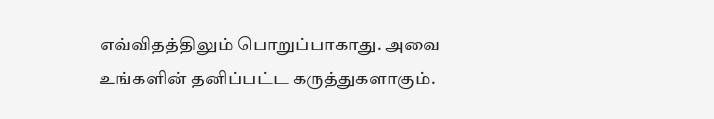எவ்விதத்திலும் பொறுப்பாகாது. அவை உங்களின் தனிப்பட்ட கருத்துகளாகும்.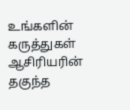உங்களின் கருத்துகள் ஆசிரியரின் தகுந்த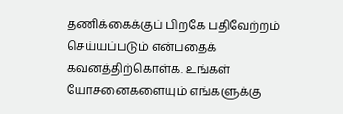தணிக்கைக்குப் பிறகே பதிவேற்றம் செய்யப்படும் என்பதைக் கவனத்திற்கொள்க. உங்கள் யோசனைகளையும் எங்களுக்கு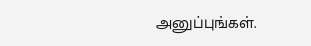அனுப்புங்கள்.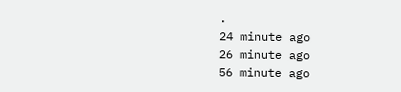.
24 minute ago
26 minute ago
56 minute ago